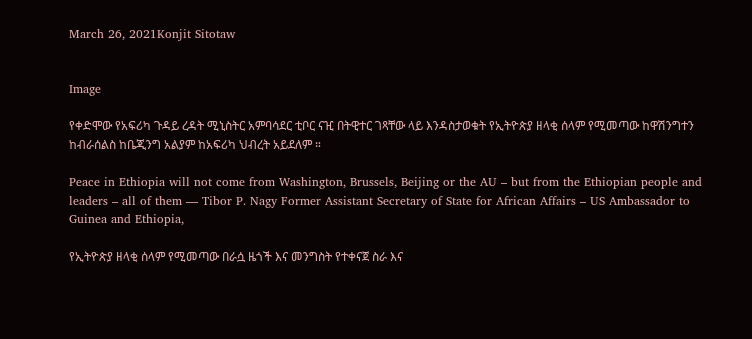March 26, 2021Konjit Sitotaw


Image

የቀድሞው የአፍሪካ ጉዳይ ረዳት ሚኒስትር አምባሳደር ቲቦር ናዢ በትዊተር ገጻቸው ላይ እንዳስታወቁት የኢትዮጵያ ዘላቂ ሰላም የሚመጣው ከዋሽንግተን ከብራሰልስ ከቤጂንግ አልያም ከአፍሪካ ህብረት አይደለም ።

Peace in Ethiopia will not come from Washington, Brussels, Beijing or the AU – but from the Ethiopian people and leaders – all of them — Tibor P. Nagy Former Assistant Secretary of State for African Affairs – US Ambassador to Guinea and Ethiopia,

የኢትዮጵያ ዘላቂ ሰላም የሚመጣው በራሷ ዜጎች እና መንግስት የተቀናጀ ስራ እና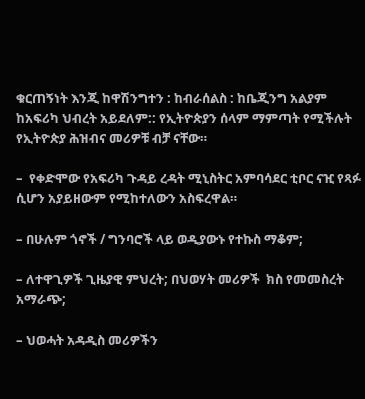ቁርጠኝነት እንጂ ከዋሽንግተን : ከብራሰልስ : ከቤጂንግ አልያም ከአፍሪካ ህብረት አይደለም:: የኢትዮጵያን ሰላም ማምጣት የሚችሉት የኢትዮጵያ ሕዝብና መሪዎቹ ብቻ ናቸው።

–  የቀድሞው የአፍሪካ ጉዳይ ረዳት ሚኒስትር አምባሳደር ቲቦር ናዢ የጻፉ ሲሆን አያይዘውም የሚከተለውን አስፍረዋል።

– በሁሉም ጎኖች / ግንባሮች ላይ ወዲያውኑ የተኩስ ማቆም;

– ለተዋጊዎች ጊዜያዊ ምህረት; በህወሃት መሪዎች  ክስ የመመስረት አማራጭ;

– ህወሓት አዳዲስ መሪዎችን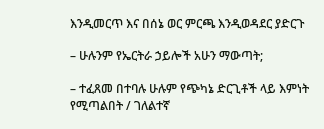እንዲመርጥ እና በሰኔ ወር ምርጫ እንዲወዳደር ያድርጉ

– ሁሉንም የኤርትራ ኃይሎች አሁን ማውጣት;

– ተፈጸመ በተባሉ ሁሉም የጭካኔ ድርጊቶች ላይ እምነት የሚጣልበት / ገለልተኛ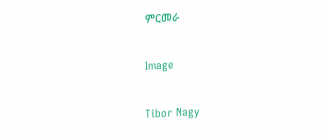ምርመራ

Image

Tibor Nagy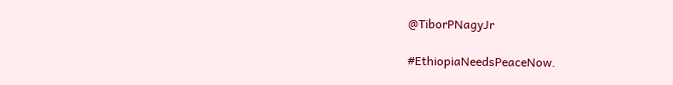@TiborPNagyJr

#EthiopiaNeedsPeaceNow.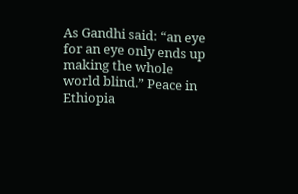As Gandhi said: “an eye for an eye only ends up making the whole world blind.” Peace in Ethiopia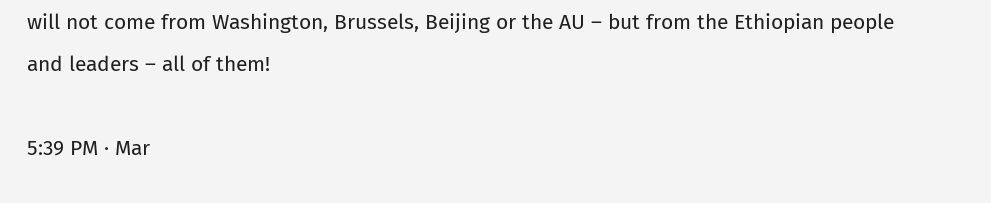will not come from Washington, Brussels, Beijing or the AU – but from the Ethiopian people and leaders – all of them!

5:39 PM · Mar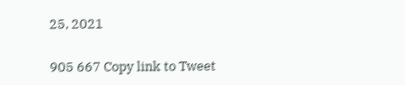25, 2021

905 667 Copy link to Tweet